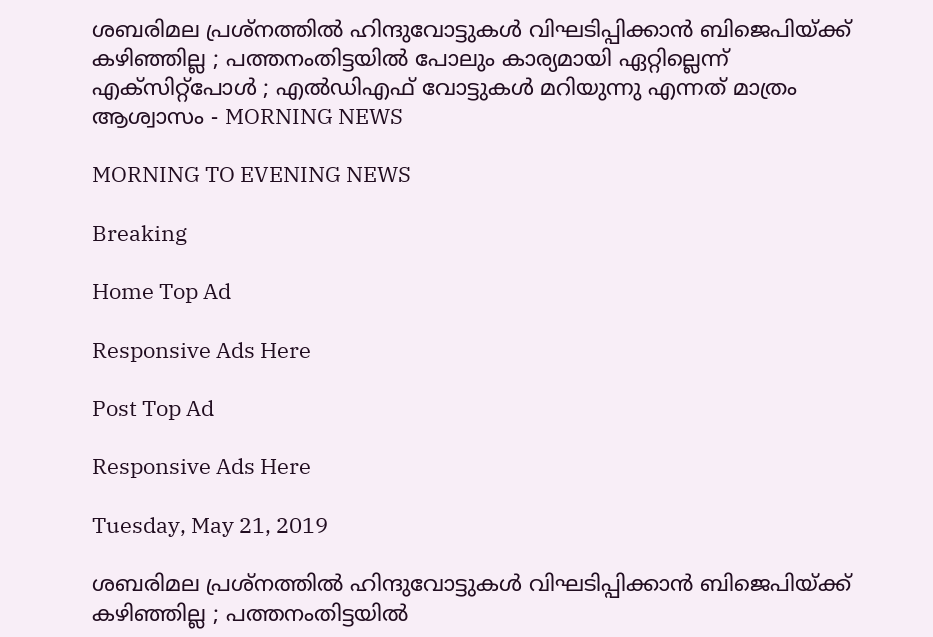ശബരിമല പ്രശ്നത്തില്‍ ഹിന്ദുവോട്ടുകള്‍ വിഘടിപ്പിക്കാന്‍ ബിജെപിയ്ക്ക് കഴിഞ്ഞില്ല ; പത്തനംതിട്ടയില്‍ പോലും കാര്യമായി ഏറ്റില്ലെന്ന് എക്‌സിറ്റ്‌പോള്‍ ; എല്‍ഡിഎഫ് വോട്ടുകള്‍ മറിയുന്നു എന്നത് മാത്രം ആശ്വാസം - MORNING NEWS

MORNING TO EVENING NEWS

Breaking

Home Top Ad

Responsive Ads Here

Post Top Ad

Responsive Ads Here

Tuesday, May 21, 2019

ശബരിമല പ്രശ്നത്തില്‍ ഹിന്ദുവോട്ടുകള്‍ വിഘടിപ്പിക്കാന്‍ ബിജെപിയ്ക്ക് കഴിഞ്ഞില്ല ; പത്തനംതിട്ടയില്‍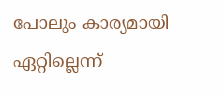പോലും കാര്യമായി ഏറ്റില്ലെന്ന്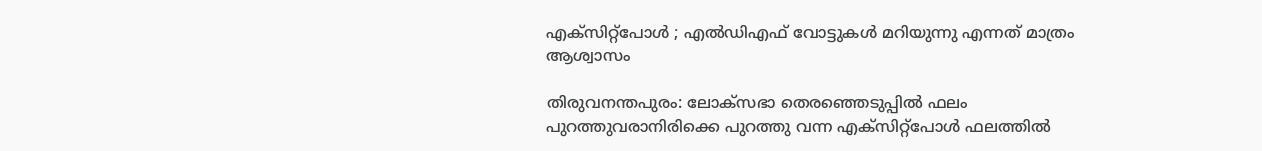എക്‌സിറ്റ്‌പോള്‍ ; എല്‍ഡിഎഫ് വോട്ടുകള്‍ മറിയുന്നു എന്നത് മാത്രം ആശ്വാസം

തിരുവനന്തപുരം: ലോക്‌സഭാ തെരഞ്ഞെടുപ്പില്‍ ഫലം പുറത്തുവരാനിരിക്കെ പുറത്തു വന്ന എക്‌സിറ്റ്‌പോള്‍ ഫലത്തില്‍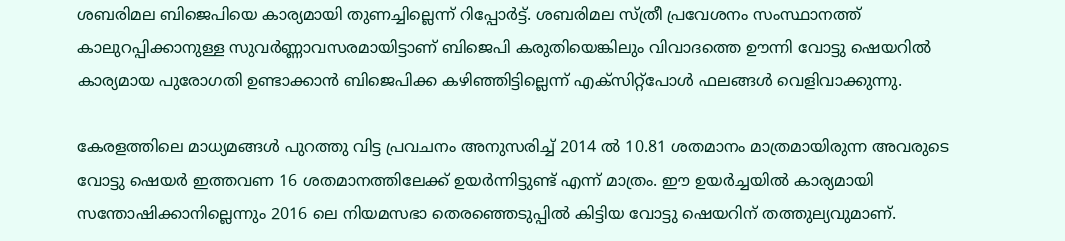ശബരിമല ബിജെപിയെ കാര്യമായി തുണച്ചില്ലെന്ന് റിപ്പോര്‍ട്ട്. ശബരിമല സ്ത്രീ പ്രവേശനം സംസ്ഥാനത്ത് കാലുറപ്പിക്കാനുള്ള സുവര്‍ണ്ണാവസരമായിട്ടാണ് ബിജെപി കരുതിയെങ്കിലും വിവാദത്തെ ഊന്നി വോട്ടു ഷെയറില്‍ കാര്യമായ പുരോഗതി ഉണ്ടാക്കാന്‍ ബിജെപിക്ക കഴിഞ്ഞിട്ടില്ലെന്ന് എക്‌സിറ്റ്‌പോള്‍ ഫലങ്ങള്‍ വെളിവാക്കുന്നു.

കേരളത്തിലെ മാധ്യമങ്ങള്‍ പുറത്തു വിട്ട പ്രവചനം അനുസരിച്ച് 2014 ല്‍ 10.81 ശതമാനം മാത്രമായിരുന്ന അവരുടെ വോട്ടു ഷെയര്‍ ഇത്തവണ 16 ശതമാനത്തിലേക്ക് ഉയര്‍ന്നിട്ടുണ്ട് എന്ന് മാത്രം. ഈ ഉയര്‍ച്ചയില്‍ കാര്യമായി സന്തോഷിക്കാനില്ലെന്നും 2016 ലെ നിയമസഭാ തെരഞ്ഞെടുപ്പില്‍ കിട്ടിയ വോട്ടു ഷെയറിന് തത്തുല്യവുമാണ്.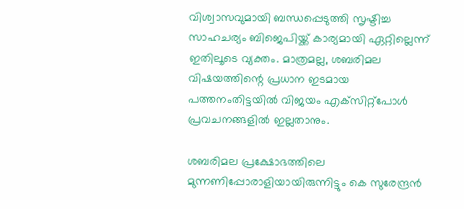വിശ്വാസവുമായി ബന്ധപ്പെടുത്തി സൃഷ്ടിച്ച സാഹചര്യം ബിജെപിയ്ക്ക് കാര്യമായി ഏറ്റില്ലെന്ന് ഇതിലൂടെ വ്യക്തം. മാത്രമല്ല, ശബരിമല വിഷയത്തിന്റെ പ്രധാന ഇടമായ പത്തനംതിട്ടയില്‍ വിജയം എക്‌സിറ്റ്‌പോള്‍ പ്രവചനങ്ങളില്‍ ഇല്ലതാനും.

ശബരിമല പ്രക്ഷോഭത്തിലെ മുന്നണിപ്പോരാളിയായിരുന്നിട്ടും കെ സുരേന്ദ്രന്‍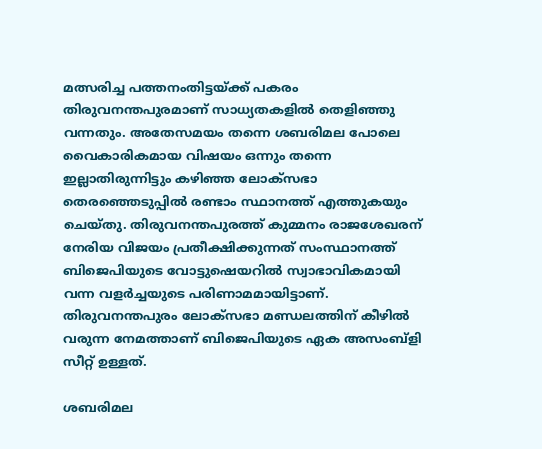മത്സരിച്ച പത്തനംതിട്ടയ്ക്ക് പകരം തിരുവനന്തപുരമാണ് സാധ്യതകളില്‍ തെളിഞ്ഞു വന്നതും. അതേസമയം തന്നെ ശബരിമല പോലെ വൈകാരികമായ വിഷയം ഒന്നും തന്നെ ഇല്ലാതിരുന്നിട്ടും കഴിഞ്ഞ ലോക്‌സഭാ തെരഞ്ഞെടുപ്പില്‍ രണ്ടാം സ്ഥാനത്ത് എത്തുകയും ചെയ്തു. തിരുവനന്തപുരത്ത് കുമ്മനം രാജശേഖരന് നേരിയ വിജയം പ്രതീക്ഷിക്കുന്നത് സംസ്ഥാനത്ത് ബിജെപിയുടെ വോട്ടുഷെയറില്‍ സ്വാഭാവികമായി വന്ന വളര്‍ച്ചയുടെ പരിണാമമായിട്ടാണ്. തിരുവനന്തപുരം ലോക്‌സഭാ മണ്ഡലത്തിന് കീഴില്‍ വരുന്ന നേമത്താണ് ബിജെപിയുടെ ഏക അസംബ്‌ളി സീറ്റ് ഉള്ളത്.

ശബരിമല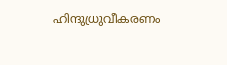ഹിന്ദുധ്രുവീകരണം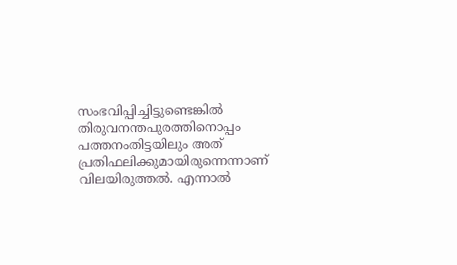സംഭവിപ്പിച്ചിട്ടുണ്ടെങ്കില്‍ തിരുവനന്തപുരത്തിനൊപ്പം പത്തനംതിട്ടയിലും അത് പ്രതിഫലിക്കുമായിരുന്നെന്നാണ് വിലയിരുത്തല്‍. എന്നാല്‍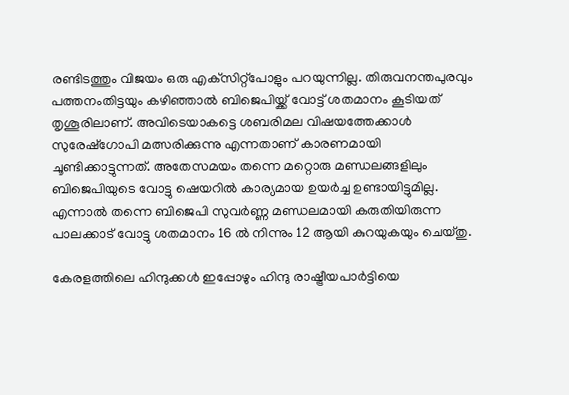രണ്ടിടത്തും വിജയം ഒരു എക്‌സിറ്റ്‌പോളും പറയുന്നില്ല. തിരുവനന്തപുരവും പത്തനംതിട്ടയും കഴിഞ്ഞാല്‍ ബിജെപിയ്ക്ക് വോട്ട് ശതമാനം കൂടിയത് തൃശൂരിലാണ്. അവിടെയാകട്ടെ ശബരിമല വിഷയത്തേക്കാള്‍ സുരേഷ്‌ഗോപി മത്സരിക്കുന്നു എന്നതാണ് കാരണമായി ചൂണ്ടിക്കാട്ടുന്നത്. അതേസമയം തന്നെ മറ്റൊരു മണ്ഡലങ്ങളിലും ബിജെപിയുടെ വോട്ടു ഷെയറില്‍ കാര്യമായ ഉയര്‍ച്ച ഉണ്ടായിട്ടുമില്ല. എന്നാല്‍ തന്നെ ബിജെപി സുവര്‍ണ്ണ മണ്ഡലമായി കരുതിയിരുന്ന പാലക്കാട് വോട്ടു ശതമാനം 16 ല്‍ നിന്നും 12 ആയി കുറയുകയും ചെയ്തു.

കേരളത്തിലെ ഹിന്ദുക്കള്‍ ഇപ്പോഴും ഹിന്ദു രാഷ്ട്രീയപാര്‍ട്ടിയെ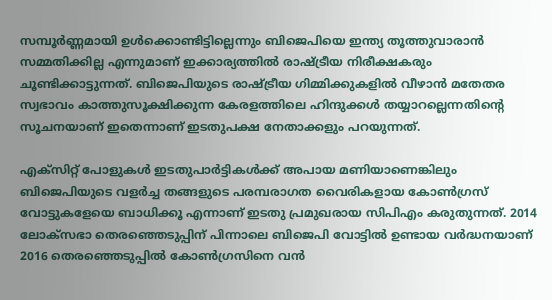സമ്പൂര്‍ണ്ണമായി ഉള്‍ക്കൊണ്ടിട്ടില്ലെന്നും ബിജെപിയെ ഇന്ത്യ തൂത്തുവാരാന്‍ സമ്മതിക്കില്ല എന്നുമാണ് ഇക്കാര്യത്തില്‍ രാഷ്ട്രീയ നിരീക്ഷകരും ചൂണ്ടിക്കാട്ടുന്നത്. ബിജെപിയുടെ രാഷ്ട്രീയ ഗിമ്മിക്കുകളില്‍ വീഴാന്‍ മതേതര സ്വഭാവം കാത്തുസൂക്ഷിക്കുന്ന കേരളത്തിലെ ഹിന്ദുക്കള്‍ തയ്യാറല്ലെന്നതിന്റെ സൂചനയാണ് ഇതെന്നാണ് ഇടതുപക്ഷ നേതാക്കളും പറയുന്നത്.

എക്‌സിറ്റ് പോളുകള്‍ ഇടതുപാര്‍ട്ടികള്‍ക്ക് അപായ മണിയാണെങ്കിലും ബിജെപിയുടെ വളര്‍ച്ച തങ്ങളുടെ പരമ്പരാഗത വൈരികളായ കോണ്‍ഗ്രസ് വോട്ടുകളേയെ ബാധിക്കൂ എന്നാണ് ഇടതു പ്രമുഖരായ സിപിഎം കരുതുന്നത്. 2014 ലോക്‌സഭാ തെരഞ്ഞെടുപ്പിന് പിന്നാലെ ബിജെപി വോട്ടില്‍ ഉണ്ടായ വര്‍ദ്ധനയാണ് 2016 തെരഞ്ഞെടുപ്പില്‍ കോണ്‍ഗ്രസിനെ വന്‍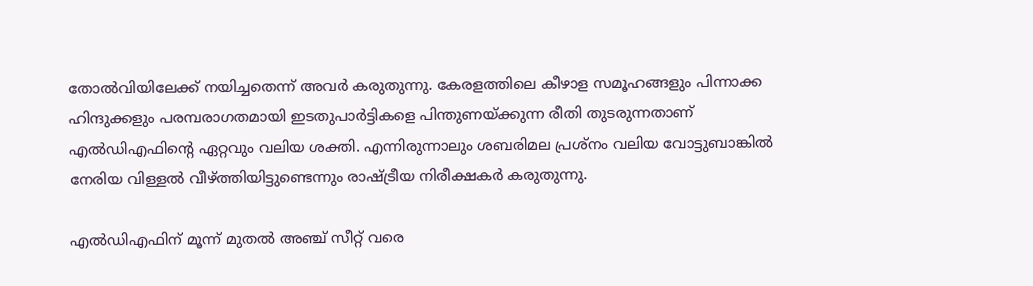തോല്‍വിയിലേക്ക് നയിച്ചതെന്ന് അവര്‍ കരുതുന്നു. കേരളത്തിലെ കീഴാള സമൂഹങ്ങളും പിന്നാക്ക ഹിന്ദുക്കളും പരമ്പരാഗതമായി ഇടതുപാര്‍ട്ടികളെ പിന്തുണയ്ക്കുന്ന രീതി തുടരുന്നതാണ് എല്‍ഡിഎഫിന്റെ ഏറ്റവും വലിയ ശക്തി. എന്നിരുന്നാലും ശബരിമല പ്രശ്‌നം വലിയ വോട്ടുബാങ്കില്‍ നേരിയ വിള്ളല്‍ വീഴ്ത്തിയിട്ടുണ്ടെന്നും രാഷ്ട്രീയ നിരീക്ഷകര്‍ കരുതുന്നു.

എല്‍ഡിഎഫിന് മൂന്ന് മുതല്‍ അഞ്ച് സീറ്റ് വരെ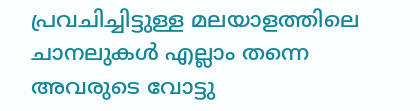പ്രവചിച്ചിട്ടുള്ള മലയാളത്തിലെ ചാനലുകള്‍ എല്ലാം തന്നെ അവരുടെ വോട്ടു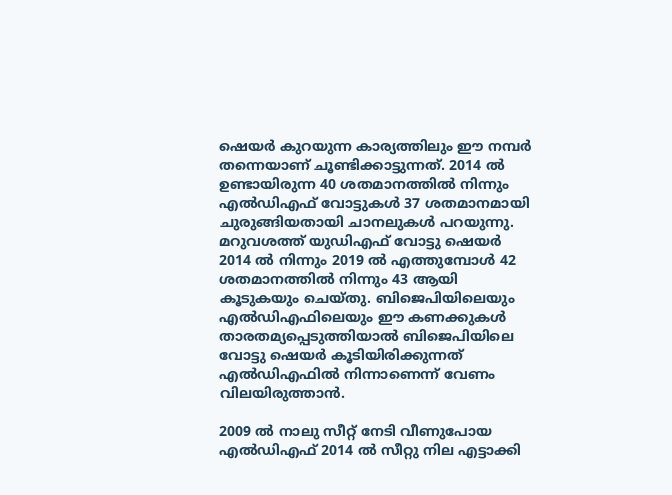ഷെയര്‍ കുറയുന്ന കാര്യത്തിലും ഈ നമ്പര്‍ തന്നെയാണ് ചൂണ്ടിക്കാട്ടുന്നത്. 2014 ല്‍ ഉണ്ടായിരുന്ന 40 ശതമാനത്തില്‍ നിന്നും എല്‍ഡിഎഫ് വോട്ടുകള്‍ 37 ശതമാനമായി ചുരുങ്ങിയതായി ചാനലുകള്‍ പറയുന്നു. മറുവശത്ത് യുഡിഎഫ് വോട്ടു ഷെയര്‍ 2014 ല്‍ നിന്നും 2019 ല്‍ എത്തുമ്പോള്‍ 42 ശതമാനത്തില്‍ നിന്നും 43 ആയി കൂടുകയും ചെയ്തു. ബിജെപിയിലെയും എല്‍ഡിഎഫിലെയും ഈ കണക്കുകള്‍ താരതമ്യപ്പെടുത്തിയാല്‍ ബിജെപിയിലെ വോട്ടു ഷെയര്‍ കൂടിയിരിക്കുന്നത് എല്‍ഡിഎഫില്‍ നിന്നാണെന്ന് വേണം വിലയിരുത്താന്‍.

2009 ല്‍ നാലു സീറ്റ് നേടി വീണുപോയ എല്‍ഡിഎഫ് 2014 ല്‍ സീറ്റു നില എട്ടാക്കി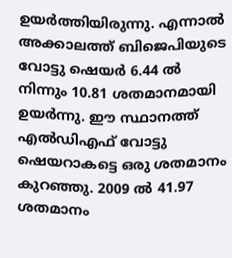ഉയര്‍ത്തിയിരുന്നു. എന്നാല്‍ അക്കാലത്ത് ബിജെപിയുടെ വോട്ടു ഷെയര്‍ 6.44 ല്‍ നിന്നും 10.81 ശതമാനമായി ഉയര്‍ന്നു. ഈ സ്ഥാനത്ത് എല്‍ഡിഎഫ് വോട്ടു ഷെയറാകട്ടെ ഒരു ശതമാനം കുറഞ്ഞു. 2009 ല്‍ 41.97 ശതമാനം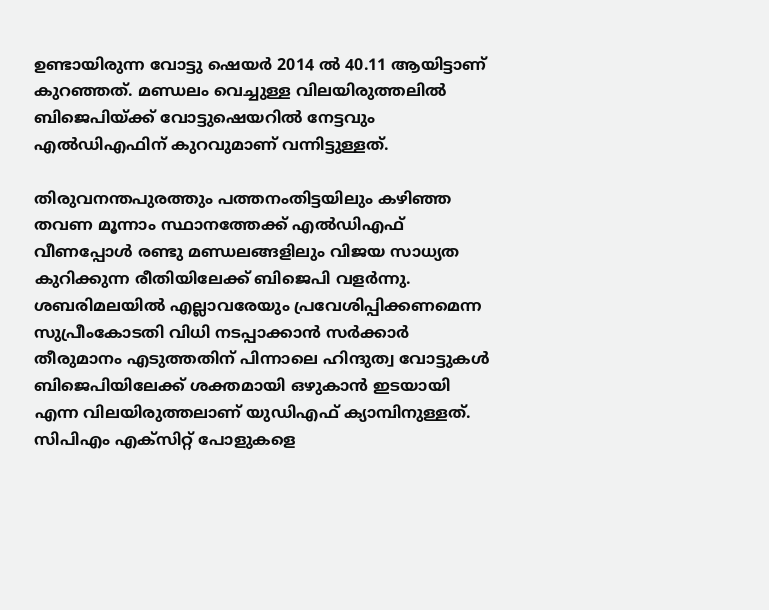ഉണ്ടായിരുന്ന വോട്ടു ഷെയര്‍ 2014 ല്‍ 40.11 ആയിട്ടാണ് കുറഞ്ഞത്. മണ്ഡലം വെച്ചുള്ള വിലയിരുത്തലില്‍ ബിജെപിയ്ക്ക് വോട്ടുഷെയറില്‍ നേട്ടവും എല്‍ഡിഎഫിന് കുറവുമാണ് വന്നിട്ടുള്ളത്.

തിരുവനന്തപുരത്തും പത്തനംതിട്ടയിലും കഴിഞ്ഞ തവണ മൂന്നാം സ്ഥാനത്തേക്ക് എല്‍ഡിഎഫ് വീണപ്പോള്‍ രണ്ടു മണ്ഡലങ്ങളിലും വിജയ സാധ്യത കുറിക്കുന്ന രീതിയിലേക്ക് ബിജെപി വളര്‍ന്നു. ശബരിമലയില്‍ എല്ലാവരേയും പ്രവേശിപ്പിക്കണമെന്ന സുപ്രീംകോടതി വിധി നടപ്പാക്കാന്‍ സര്‍ക്കാര്‍ തീരുമാനം എടുത്തതിന് പിന്നാലെ ഹിന്ദുത്വ വോട്ടുകള്‍ ബിജെപിയിലേക്ക് ശക്തമായി ഒഴുകാന്‍ ഇടയായി എന്ന വിലയിരുത്തലാണ് യുഡിഎഫ് ക്യാമ്പിനുള്ളത്. സിപിഎം എക്‌സിറ്റ് പോളുകളെ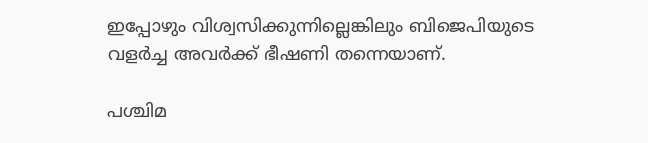ഇപ്പോഴും വിശ്വസിക്കുന്നില്ലെങ്കിലും ബിജെപിയുടെ വളര്‍ച്ച അവര്‍ക്ക് ഭീഷണി തന്നെയാണ്.

പശ്ചിമ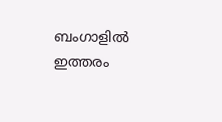ബംഗാളില്‍ ഇത്തരം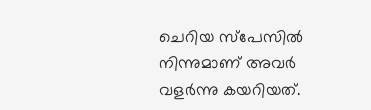ചെറിയ സ്‌പേസില്‍ നിന്നുമാണ് അവര്‍ വളര്‍ന്നു കയറിയത്.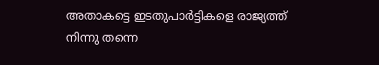അതാകട്ടെ ഇടതുപാര്‍ട്ടികളെ രാജ്യത്ത് നിന്നു തന്നെ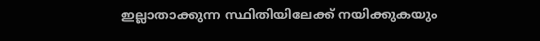ഇല്ലാതാക്കുന്ന സ്ഥിതിയിലേക്ക് നയിക്കുകയും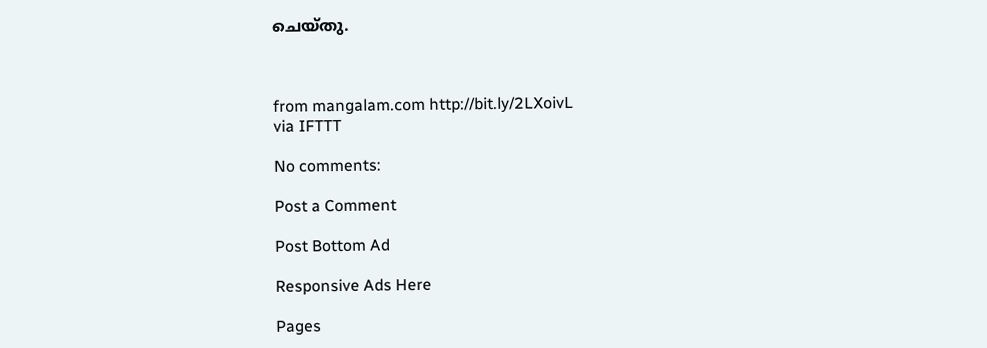ചെയ്തു.



from mangalam.com http://bit.ly/2LXoivL
via IFTTT

No comments:

Post a Comment

Post Bottom Ad

Responsive Ads Here

Pages